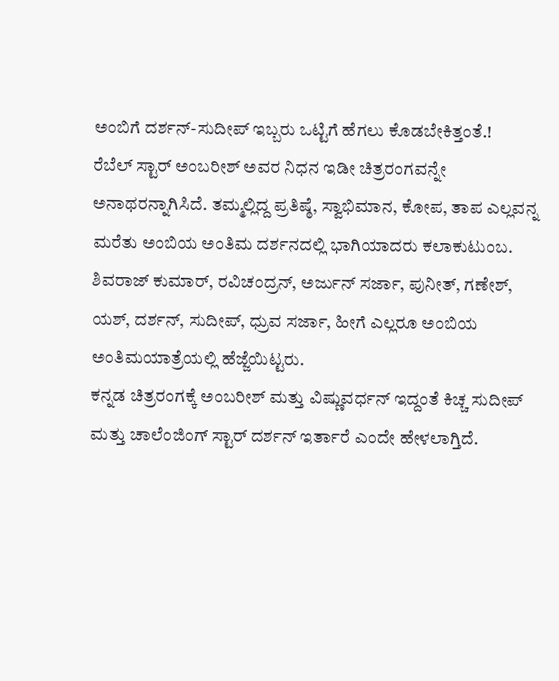ಅಂಬಿಗೆ ದರ್ಶನ್-ಸುದೀಪ್ ಇಬ್ಬರು ಒಟ್ಟಿಗೆ ಹೆಗಲು ಕೊಡಬೇಕಿತ್ತಂತೆ.!
ರೆಬೆಲ್ ಸ್ಟಾರ್ ಅಂಬರೀಶ್ ಅವರ ನಿಧನ ಇಡೀ ಚಿತ್ರರಂಗವನ್ನೇ ಅನಾಥರನ್ನಾಗಿಸಿದೆ. ತಮ್ಮಲ್ಲಿದ್ದ ಪ್ರತಿಷ್ಠೆ, ಸ್ವಾಭಿಮಾನ, ಕೋಪ, ತಾಪ ಎಲ್ಲವನ್ನ ಮರೆತು ಅಂಬಿಯ ಅಂತಿಮ ದರ್ಶನದಲ್ಲಿ ಭಾಗಿಯಾದರು ಕಲಾಕುಟುಂಬ. ಶಿವರಾಜ್ ಕುಮಾರ್, ರವಿಚಂದ್ರನ್, ಅರ್ಜುನ್ ಸರ್ಜಾ, ಪುನೀತ್, ಗಣೇಶ್, ಯಶ್, ದರ್ಶನ್, ಸುದೀಪ್, ಧ್ರುವ ಸರ್ಜಾ, ಹೀಗೆ ಎಲ್ಲರೂ ಅಂಬಿಯ ಅಂತಿಮಯಾತ್ರೆಯಲ್ಲಿ ಹೆಜ್ಜೆಯಿಟ್ಟರು.
ಕನ್ನಡ ಚಿತ್ರರಂಗಕ್ಕೆ ಅಂಬರೀಶ್ ಮತ್ತು ವಿಷ್ಣುವರ್ಧನ್ ಇದ್ದಂತೆ ಕಿಚ್ಚ ಸುದೀಪ್ ಮತ್ತು ಚಾಲೆಂಜಿಂಗ್ ಸ್ಟಾರ್ ದರ್ಶನ್ ಇರ್ತಾರೆ ಎಂದೇ ಹೇಳಲಾಗ್ತಿದೆ.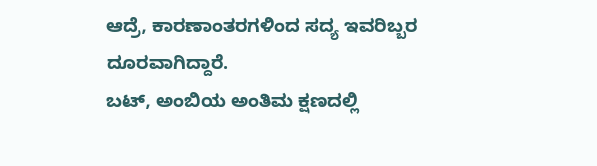ಆದ್ರೆ, ಕಾರಣಾಂತರಗಳಿಂದ ಸದ್ಯ ಇವರಿಬ್ಬರ ದೂರವಾಗಿದ್ದಾರೆ.
ಬಟ್, ಅಂಬಿಯ ಅಂತಿಮ ಕ್ಷಣದಲ್ಲಿ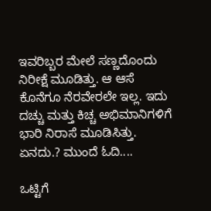ಇವರಿಬ್ಬರ ಮೇಲೆ ಸಣ್ಣದೊಂದು ನಿರೀಕ್ಷೆ ಮೂಡಿತ್ತು. ಆ ಆಸೆ ಕೊನೆಗೂ ನೆರವೇರಲೇ ಇಲ್ಲ. ಇದು ದಚ್ಚು ಮತ್ತು ಕಿಚ್ಚ ಅಭಿಮಾನಿಗಳಿಗೆ ಭಾರಿ ನಿರಾಸೆ ಮೂಡಿಸಿತ್ತು. ಏನದು.? ಮುಂದೆ ಓದಿ....

ಒಟ್ಟಿಗೆ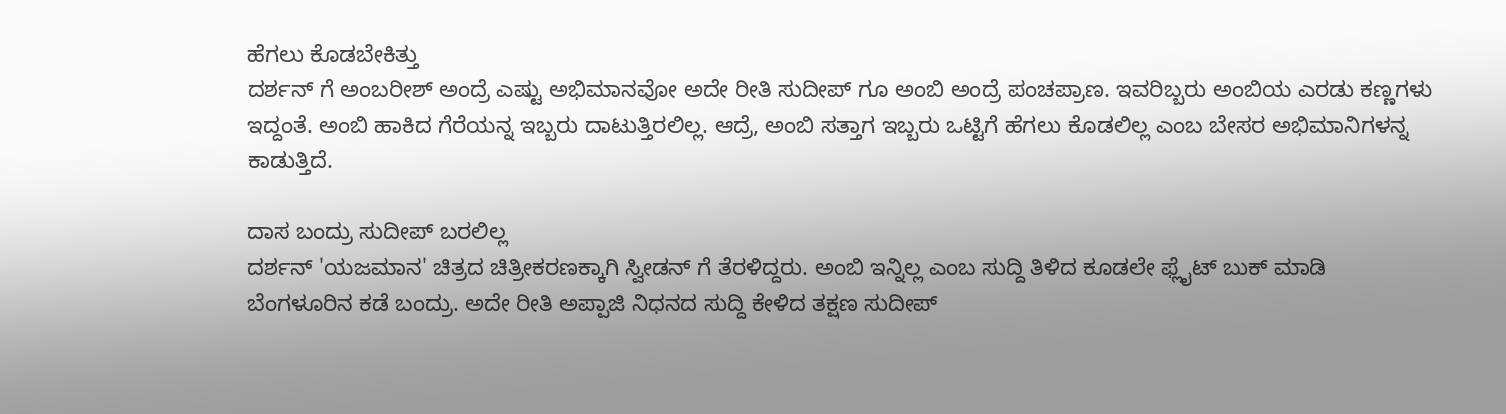ಹೆಗಲು ಕೊಡಬೇಕಿತ್ತು
ದರ್ಶನ್ ಗೆ ಅಂಬರೀಶ್ ಅಂದ್ರೆ ಎಷ್ಟು ಅಭಿಮಾನವೋ ಅದೇ ರೀತಿ ಸುದೀಪ್ ಗೂ ಅಂಬಿ ಅಂದ್ರೆ ಪಂಚಪ್ರಾಣ. ಇವರಿಬ್ಬರು ಅಂಬಿಯ ಎರಡು ಕಣ್ಣಗಳು ಇದ್ದಂತೆ. ಅಂಬಿ ಹಾಕಿದ ಗೆರೆಯನ್ನ ಇಬ್ಬರು ದಾಟುತ್ತಿರಲಿಲ್ಲ. ಆದ್ರೆ, ಅಂಬಿ ಸತ್ತಾಗ ಇಬ್ಬರು ಒಟ್ಟಿಗೆ ಹೆಗಲು ಕೊಡಲಿಲ್ಲ ಎಂಬ ಬೇಸರ ಅಭಿಮಾನಿಗಳನ್ನ ಕಾಡುತ್ತಿದೆ.

ದಾಸ ಬಂದ್ರು ಸುದೀಪ್ ಬರಲಿಲ್ಲ
ದರ್ಶನ್ 'ಯಜಮಾನ' ಚಿತ್ರದ ಚಿತ್ರೀಕರಣಕ್ಕಾಗಿ ಸ್ವೀಡನ್ ಗೆ ತೆರಳಿದ್ದರು. ಅಂಬಿ ಇನ್ನಿಲ್ಲ ಎಂಬ ಸುದ್ದಿ ತಿಳಿದ ಕೂಡಲೇ ಫ್ಲೈಟ್ ಬುಕ್ ಮಾಡಿ ಬೆಂಗಳೂರಿನ ಕಡೆ ಬಂದ್ರು. ಅದೇ ರೀತಿ ಅಪ್ಪಾಜಿ ನಿಧನದ ಸುದ್ದಿ ಕೇಳಿದ ತಕ್ಷಣ ಸುದೀಪ್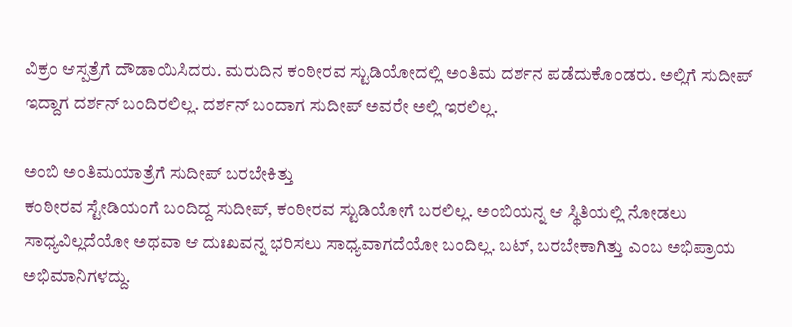ವಿಕ್ರಂ ಆಸ್ಪತ್ರೆಗೆ ದೌಡಾಯಿಸಿದರು. ಮರುದಿನ ಕಂಠೀರವ ಸ್ಟುಡಿಯೋದಲ್ಲಿ ಅಂತಿಮ ದರ್ಶನ ಪಡೆದುಕೊಂಡರು. ಅಲ್ಲಿಗೆ ಸುದೀಪ್ ಇದ್ದಾಗ ದರ್ಶನ್ ಬಂದಿರಲಿಲ್ಲ. ದರ್ಶನ್ ಬಂದಾಗ ಸುದೀಪ್ ಅವರೇ ಅಲ್ಲಿ ಇರಲಿಲ್ಲ.

ಅಂಬಿ ಅಂತಿಮಯಾತ್ರೆಗೆ ಸುದೀಪ್ ಬರಬೇಕಿತ್ತು
ಕಂಠೀರವ ಸ್ಟೇಡಿಯಂಗೆ ಬಂದಿದ್ದ ಸುದೀಪ್, ಕಂಠೀರವ ಸ್ಟುಡಿಯೋಗೆ ಬರಲಿಲ್ಲ. ಅಂಬಿಯನ್ನ ಆ ಸ್ಥಿತಿಯಲ್ಲಿ ನೋಡಲು ಸಾಧ್ಯವಿಲ್ಲದೆಯೋ ಅಥವಾ ಆ ದುಃಖವನ್ನ ಭರಿಸಲು ಸಾಧ್ಯವಾಗದೆಯೋ ಬಂದಿಲ್ಲ. ಬಟ್, ಬರಬೇಕಾಗಿತ್ತು ಎಂಬ ಅಭಿಪ್ರಾಯ ಅಭಿಮಾನಿಗಳದ್ದು.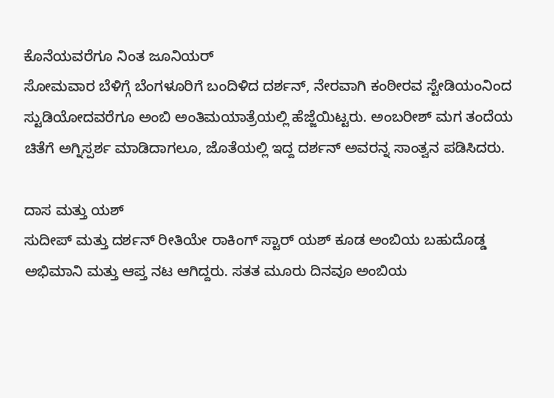ಕೊನೆಯವರೆಗೂ ನಿಂತ ಜೂನಿಯರ್
ಸೋಮವಾರ ಬೆಳಿಗ್ಗೆ ಬೆಂಗಳೂರಿಗೆ ಬಂದಿಳಿದ ದರ್ಶನ್, ನೇರವಾಗಿ ಕಂಠೀರವ ಸ್ಟೇಡಿಯಂನಿಂದ ಸ್ಟುಡಿಯೋದವರೆಗೂ ಅಂಬಿ ಅಂತಿಮಯಾತ್ರೆಯಲ್ಲಿ ಹೆಜ್ಜೆಯಿಟ್ಟರು. ಅಂಬರೀಶ್ ಮಗ ತಂದೆಯ ಚಿತೆಗೆ ಅಗ್ನಿಸ್ಪರ್ಶ ಮಾಡಿದಾಗಲೂ, ಜೊತೆಯಲ್ಲಿ ಇದ್ದ ದರ್ಶನ್ ಅವರನ್ನ ಸಾಂತ್ವನ ಪಡಿಸಿದರು.

ದಾಸ ಮತ್ತು ಯಶ್
ಸುದೀಪ್ ಮತ್ತು ದರ್ಶನ್ ರೀತಿಯೇ ರಾಕಿಂಗ್ ಸ್ಟಾರ್ ಯಶ್ ಕೂಡ ಅಂಬಿಯ ಬಹುದೊಡ್ಡ ಅಭಿಮಾನಿ ಮತ್ತು ಆಪ್ತ ನಟ ಆಗಿದ್ದರು. ಸತತ ಮೂರು ದಿನವೂ ಅಂಬಿಯ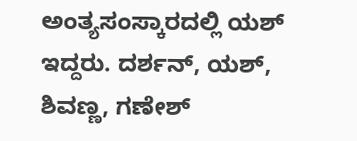ಅಂತ್ಯಸಂಸ್ಕಾರದಲ್ಲಿ ಯಶ್ ಇದ್ದರು. ದರ್ಶನ್, ಯಶ್, ಶಿವಣ್ಣ, ಗಣೇಶ್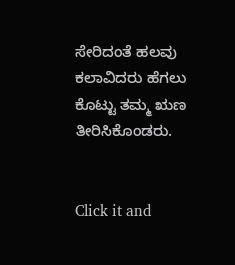ಸೇರಿದಂತೆ ಹಲವು ಕಲಾವಿದರು ಹೆಗಲು ಕೊಟ್ಟು ತಮ್ಮ ಋಣ ತೀರಿಸಿಕೊಂಡರು.


Click it and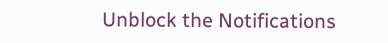Unblock the Notifications